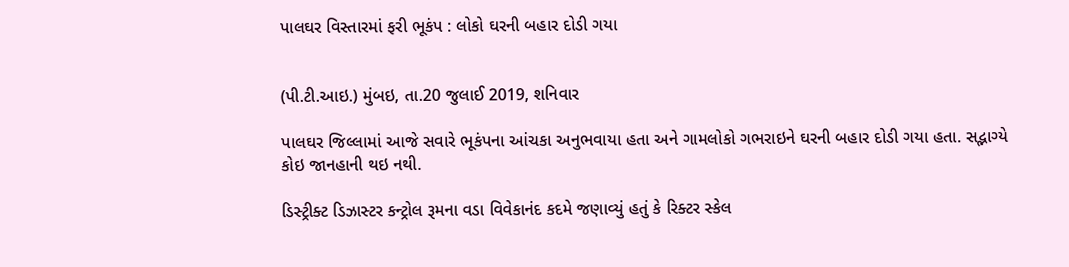પાલઘર વિસ્તારમાં ફરી ભૂકંપ : લોકો ઘરની બહાર દોડી ગયા


(પી.ટી.આઇ.) મુંબઇ, તા.20 જુલાઈ 2019, શનિવાર

પાલઘર જિલ્લામાં આજે સવારે ભૂકંપના આંચકા અનુભવાયા હતા અને ગામલોકો ગભરાઇને ઘરની બહાર દોડી ગયા હતા. સદ્ભાગ્યે કોઇ જાનહાની થઇ નથી.

ડિસ્ટ્રીક્ટ ડિઝાસ્ટર કન્ટ્રોલ રૂમના વડા વિવેકાનંદ કદમે જણાવ્યું હતું કે રિક્ટર સ્કેલ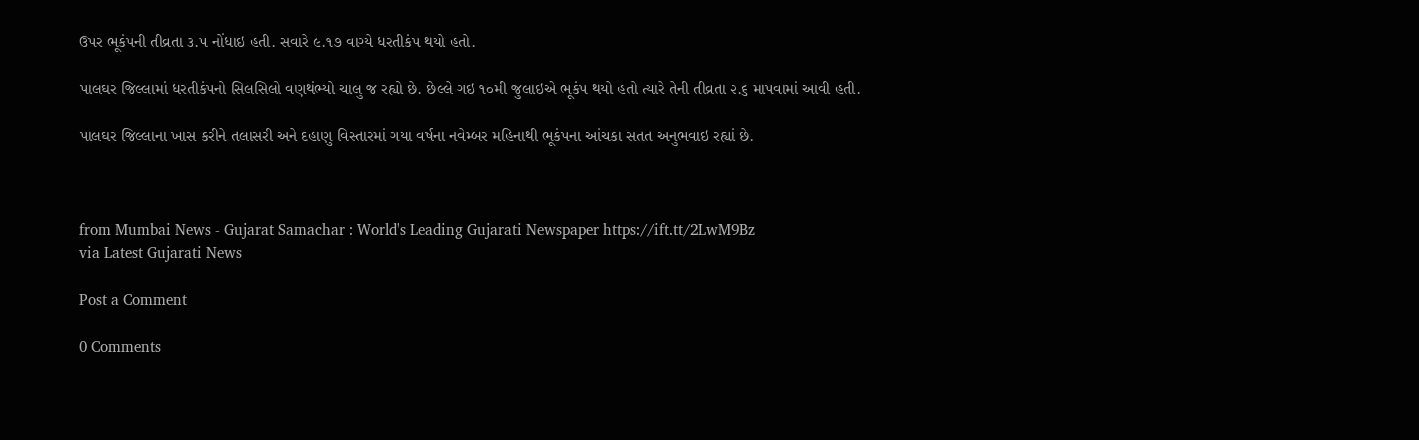ઉપર ભૂકંપની તીવ્રતા ૩.૫ નોંધાઇ હતી. સવારે ૯.૧૭ વાગ્યે ધરતીકંપ થયો હતો.

પાલઘર જિલ્લામાં ધરતીકંપનો સિલસિલો વણથંભ્યો ચાલુ જ રહ્યો છે. છેલ્લે ગઇ ૧૦મી જુલાઇએ ભૂકંપ થયો હતો ત્યારે તેની તીવ્રતા ૨.૬ માપવામાં આવી હતી.

પાલઘર જિલ્લાના ખાસ કરીને તલાસરી અને દહાણુ વિસ્તારમાં ગયા વર્ષના નવેમ્બર મહિનાથી ભૂકંપના આંચકા સતત અનુભવાઇ રહ્યાં છે.



from Mumbai News - Gujarat Samachar : World's Leading Gujarati Newspaper https://ift.tt/2LwM9Bz
via Latest Gujarati News

Post a Comment

0 Comments